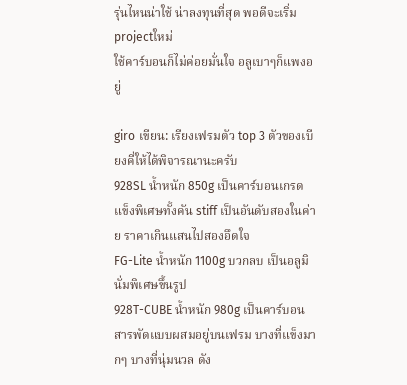รุ่นไหนน่าใช้ น่าลงทุนที่สุด พอดีจะเริ่ม projectใหม่
ใช้คาร์บอนก็ไม่ค่อยมั่นใจ อลูเบาๆก็แพงอยู่

giro เขียน: เรียงเฟรมตัว top 3 ตัวของเบียงคี่ให้ได้พิจารณานะครับ
928SL น้ำหนัก 850g เป็นคาร์บอนเกรดแข็งพิเศษทั้งคัน stiff เป็นอันดับสองในค่าย ราคาเกินแสนไปสองอึดใจ
FG-Lite น้ำหนัก 1100g บวกลบ เป็นอลูมินั่มพิเศษขึ้นรูป
928T-CUBE น้ำหนัก 980g เป็นคาร์บอนสารพัดแบบผสมอยู่บนเฟรม บางที่แข็งมากๆ บางที่นุ่มนวล ดัง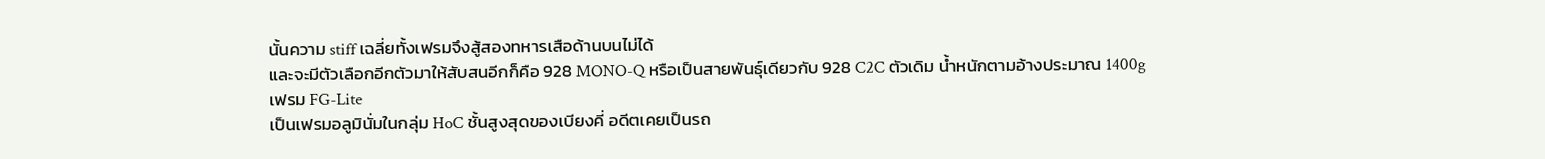นั้นความ stiff เฉลี่ยทั้งเฟรมจึงสู้สองทหารเสือด้านบนไม่ได้
และจะมีตัวเลือกอีกตัวมาให้สับสนอีกก็คือ 928 MONO-Q หรือเป็นสายพันธุ์เดียวกับ 928 C2C ตัวเดิม น้ำหนักตามอ้างประมาณ 1400g
เฟรม FG-Lite
เป็นเฟรมอลูมินั่มในกลุ่ม HoC ชั้นสูงสุดของเบียงคี่ อดีตเคยเป็นรถ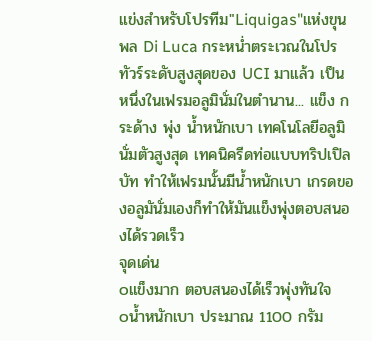แข่งสำหรับโปรทีม"Liquigas"แห่งขุนพล Di Luca กระหน่ำตระเวณในโปรทัวร์ระดับสูงสุดของ UCI มาแล้ว เป็นหนึ่งในเฟรมอลูมินั่มในตำนาน... แข็ง กระด้าง พุ่ง น้ำหนักเบา เทคโนโลยีอลูมินั่มตัวสูงสุด เทคนิครีดท่อแบบทริปเปิลบัท ทำให้เฟรมนั้นมีน้ำหนักเบา เกรดของอลูมันั่มเองก็ทำให้มันแข็งพุ่งตอบสนองได้รวดเร็ว
จุดเด่น
๐แข็งมาก ตอบสนองได้เร็วพุ่งทันใจ
๐น้ำหนักเบา ประมาณ 1100 กรัม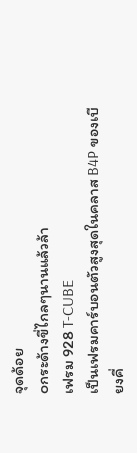จุดด้อย
๐กระด้างขี่ไกลๆนานแล้วล้า
เฟรม 928 T-CUBE
เป็นเฟรมคาร์บอนตัวสูงสุดในคลาส B4P ของเบียงคี่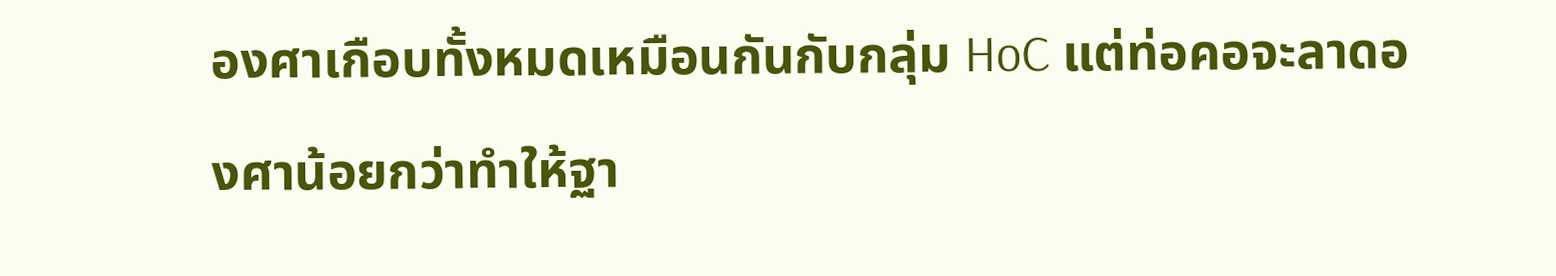องศาเกือบทั้งหมดเหมือนกันกับกลุ่ม HoC แต่ท่อคอจะลาดองศาน้อยกว่าทำให้ฐา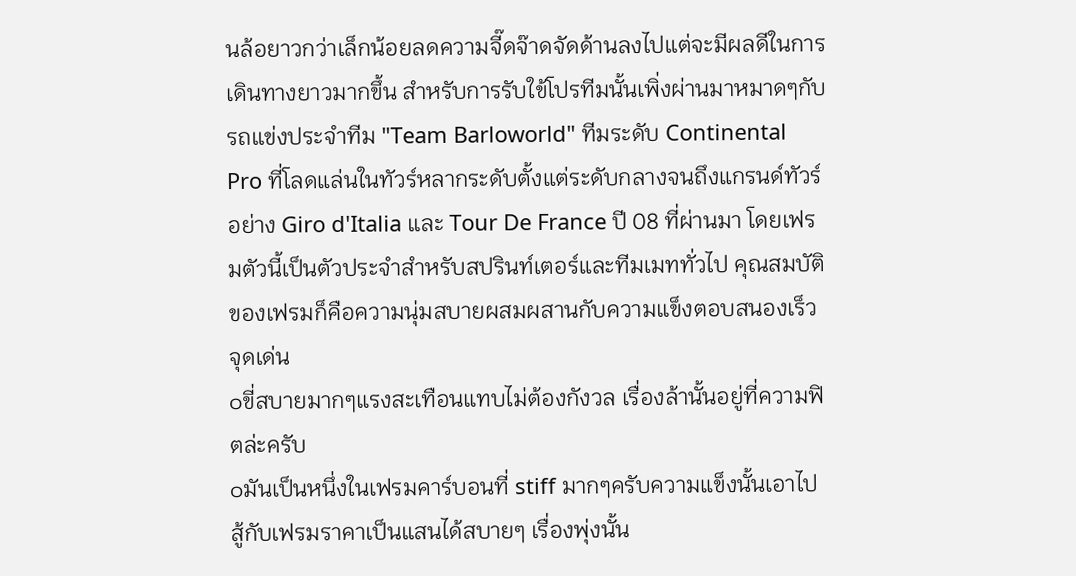นล้อยาวกว่าเล็กน้อยลดความจี๊ดจ๊าดจัดด้านลงไปแต่จะมีผลดีในการเดินทางยาวมากขึ้น สำหรับการรับใข้โปรทีมนั้นเพิ่งผ่านมาหมาดๆกับรถแข่งประจำทีม "Team Barloworld" ทีมระดับ Continental Pro ที่โลดแล่นในทัวร์หลากระดับตั้งแต่ระดับกลางจนถึงแกรนด์ทัวร์อย่าง Giro d'Italia และ Tour De France ปี 08 ที่ผ่านมา โดยเฟรมตัวนี้เป็นตัวประจำสำหรับสปรินท์เตอร์และทีมเมททั่วไป คุณสมบัติของเฟรมก็คือความนุ่มสบายผสมผสานกับความแข็งตอบสนองเร็ว
จุดเด่น
๐ขี่สบายมากๆแรงสะเทือนแทบไม่ต้องกังวล เรื่องล้านั้นอยู่ที่ความฟิตล่ะครับ
๐มันเป็นหนึ่งในเฟรมคาร์บอนที่ stiff มากๆครับความแข็งนั้นเอาไปสู้กับเฟรมราคาเป็นแสนได้สบายๆ เรื่องพุ่งนั้น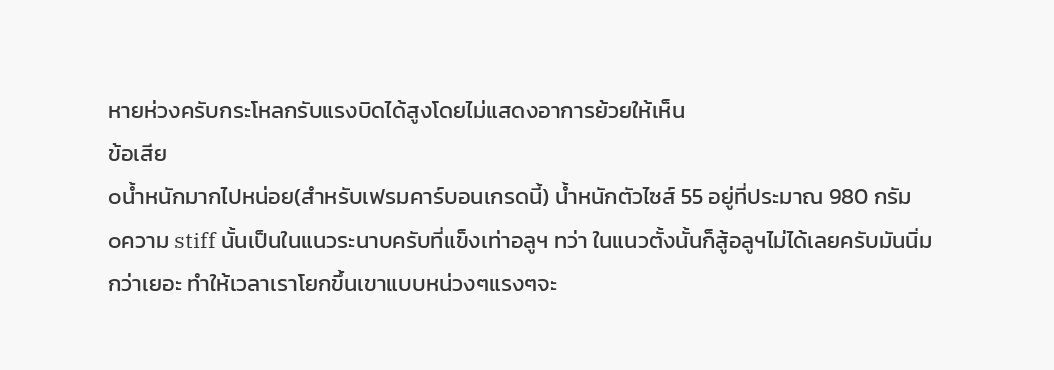หายห่วงครับกระโหลกรับแรงบิดได้สูงโดยไม่แสดงอาการย้วยให้เห็น
ข้อเสีย
๐น้ำหนักมากไปหน่อย(สำหรับเฟรมคาร์บอนเกรดนี้) น้ำหนักตัวไซส์ 55 อยู่ที่ประมาณ 980 กรัม
๐ความ stiff นั้นเป็นในแนวระนาบครับที่แข็งเท่าอลูฯ ทว่า ในแนวตั้งนั้นก็สู้อลูฯไม่ได้เลยครับมันนิ่มกว่าเยอะ ทำให้เวลาเราโยกขึ้นเขาแบบหน่วงๆแรงๆจะ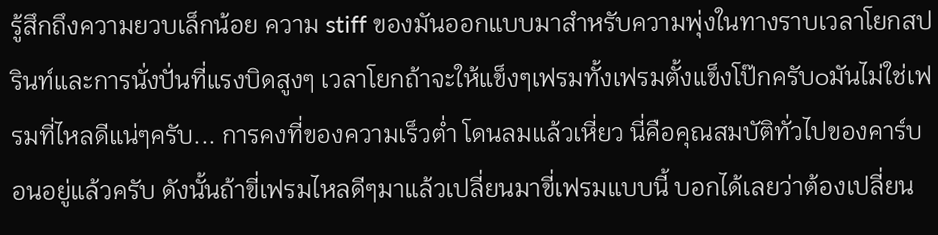รู้สึกถึงความยวบเล็กน้อย ความ stiff ของมันออกแบบมาสำหรับความพุ่งในทางราบเวลาโยกสปรินท์และการนั่งปั่นที่แรงบิดสูงๆ เวลาโยกถ้าจะให้แข็งๆเฟรมทั้งเฟรมตั้งแข็งโป๊กครับ๐มันไม่ใช่เฟรมที่ไหลดีแน่ๆครับ... การคงที่ของความเร็วต่ำ โดนลมแล้วเหี่ยว นี่คือคุณสมบัติทั่วไปของคาร์บอนอยู่แล้วครับ ดังนั้นถ้าขี่เฟรมไหลดีๆมาแล้วเปลี่ยนมาขี่เฟรมแบบนี้ บอกได้เลยว่าต้องเปลี่ยน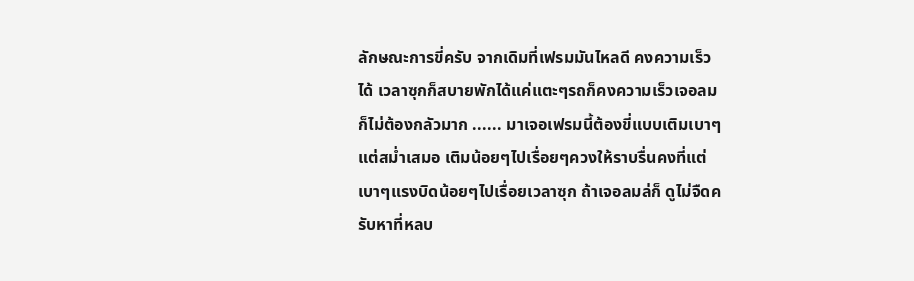ลักษณะการขี่ครับ จากเดิมที่เฟรมมันไหลดี คงความเร็วได้ เวลาซุกก็สบายพักได้แค่แตะๆรถก็คงความเร็วเจอลมก็ไม่ต้องกลัวมาก ...... มาเจอเฟรมนี้ต้องขี่แบบเติมเบาๆแต่สม่ำเสมอ เติมน้อยๆไปเรื่อยๆควงให้ราบรื่นคงที่แต่เบาๆแรงบิดน้อยๆไปเรื่อยเวลาซุก ถ้าเจอลมล่ก็ ดูไม่จืดครับหาที่หลบ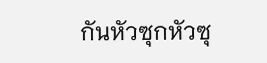กันหัวซุกหัวซุ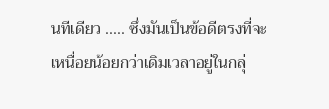นทีเดียว ..... ซึ่งมันเป็นข้อดีตรงที่จะเหนื่อยน้อยกว่าเดิมเวลาอยู่ในกลุ่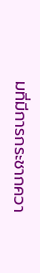มที่มีการกระชากควา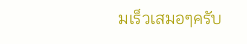มเร็วเสมอๆครับ